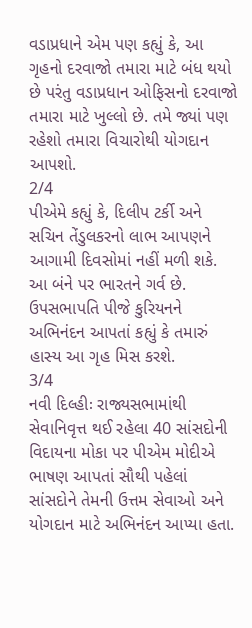વડાપ્રધાને એમ પણ કહ્યું કે, આ ગૃહનો દરવાજો તમારા માટે બંધ થયો છે પરંતુ વડાપ્રધાન ઓફિસનો દરવાજો તમારા માટે ખુલ્લો છે. તમે જ્યાં પણ રહેશો તમારા વિચારોથી યોગદાન આપશો.
2/4
પીએમે કહ્યું કે, દિલીપ ટર્કી અને સચિન તેંડુલકરનો લાભ આપણને આગામી દિવસોમાં નહીં મળી શકે. આ બંને પર ભારતને ગર્વ છે. ઉપસભાપતિ પીજે કુરિયનને અભિનંદન આપતાં કહ્યું કે તમારું હાસ્ય આ ગૃહ મિસ કરશે.
3/4
નવી દિલ્હીઃ રાજ્યસભામાંથી સેવાનિવૃત્ત થઈ રહેલા 40 સાંસદોની વિદાયના મોકા પર પીએમ મોદીએ ભાષણ આપતાં સૌથી પહેલાં સાંસદોને તેમની ઉત્તમ સેવાઓ અને યોગદાન માટે અભિનંદન આપ્યા હતા.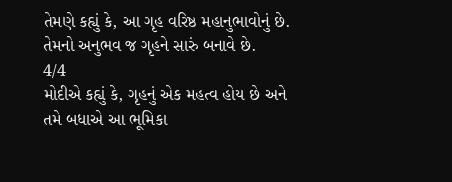તેમણે કહ્યું કે, આ ગૃહ વરિષ્ઠ મહાનુભાવોનું છે. તેમનો અનુભવ જ ગૃહને સારું બનાવે છે.
4/4
મોદીએ કહ્યું કે, ગૃહનું એક મહત્વ હોય છે અને તમે બધાએ આ ભૂમિકા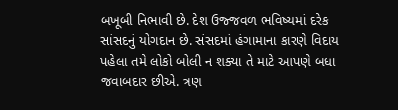બખૂબી નિભાવી છે. દેશ ઉજ્જવળ ભવિષ્યમાં દરેક સાંસદનું યોગદાન છે. સંસદમાં હંગામાના કારણે વિદાય પહેલા તમે લોકો બોલી ન શક્યા તે માટે આપણે બધા જવાબદાર છીએ. ત્રણ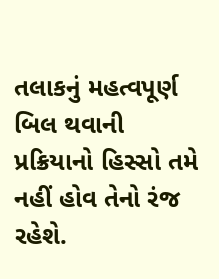તલાકનું મહત્વપૂર્ણ બિલ થવાની પ્રક્રિયાનો હિસ્સો તમે નહીં હોવ તેનો રંજ રહેશે.